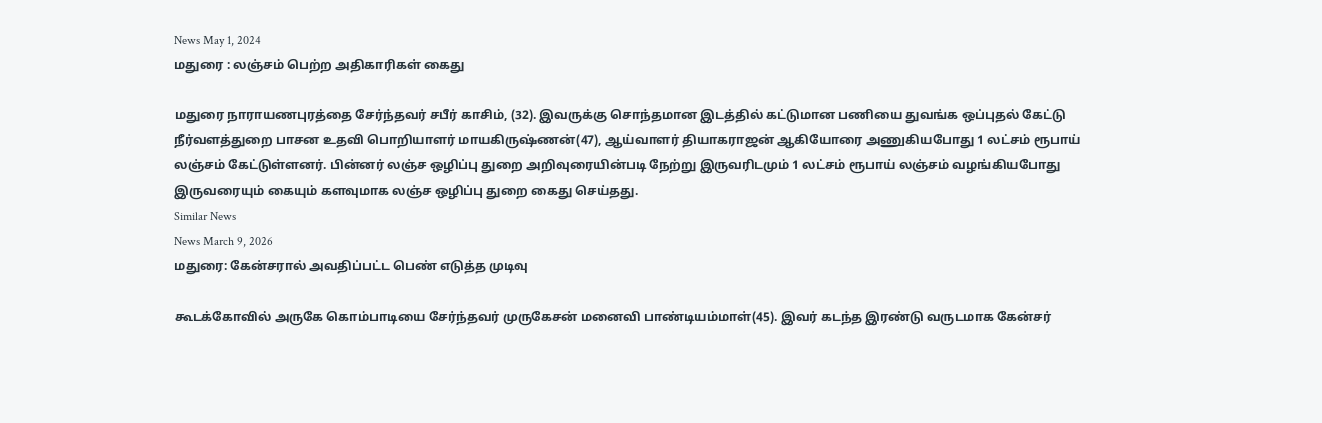News May 1, 2024
மதுரை : லஞ்சம் பெற்ற அதிகாரிகள் கைது

மதுரை நாராயணபுரத்தை சேர்ந்தவர் சபீர் காசிம், (32). இவருக்கு சொந்தமான இடத்தில் கட்டுமான பணியை துவங்க ஒப்புதல் கேட்டு நீர்வளத்துறை பாசன உதவி பொறியாளர் மாயகிருஷ்ணன்(47), ஆய்வாளர் தியாகராஜன் ஆகியோரை அணுகியபோது 1 லட்சம் ரூபாய் லஞ்சம் கேட்டுள்ளனர். பின்னர் லஞ்ச ஒழிப்பு துறை அறிவுரையின்படி நேற்று இருவரிடமும் 1 லட்சம் ரூபாய் லஞ்சம் வழங்கியபோது இருவரையும் கையும் களவுமாக லஞ்ச ஒழிப்பு துறை கைது செய்தது.
Similar News
News March 9, 2026
மதுரை: கேன்சரால் அவதிப்பட்ட பெண் எடுத்த முடிவு

கூடக்கோவில் அருகே கொம்பாடியை சேர்ந்தவர் முருகேசன் மனைவி பாண்டியம்மாள்(45). இவர் கடந்த இரண்டு வருடமாக கேன்சர்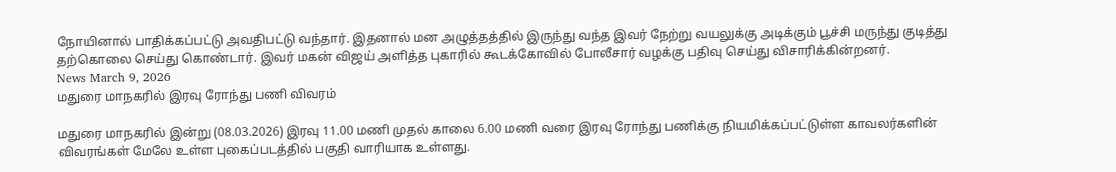நோயினால் பாதிக்கப்பட்டு அவதிபட்டு வந்தார். இதனால் மன அழுத்தத்தில் இருந்து வந்த இவர் நேற்று வயலுக்கு அடிக்கும் பூச்சி மருந்து குடித்து தற்கொலை செய்து கொண்டார். இவர் மகன் விஜய் அளித்த புகாரில் கூடக்கோவில் போலீசார் வழக்கு பதிவு செய்து விசாரிக்கின்றனர்.
News March 9, 2026
மதுரை மாநகரில் இரவு ரோந்து பணி விவரம்

மதுரை மாநகரில் இன்று (08.03.2026) இரவு 11.00 மணி முதல் காலை 6.00 மணி வரை இரவு ரோந்து பணிக்கு நியமிக்கப்பட்டுள்ள காவலர்களின் விவரங்கள் மேலே உள்ள புகைப்படத்தில் பகுதி வாரியாக உள்ளது.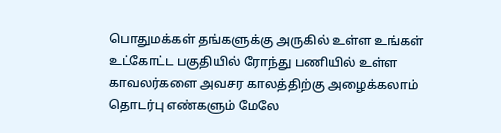பொதுமக்கள் தங்களுக்கு அருகில் உள்ள உங்கள் உட்கோட்ட பகுதியில் ரோந்து பணியில் உள்ள காவலர்களை அவசர காலத்திற்கு அழைக்கலாம் தொடர்பு எண்களும் மேலே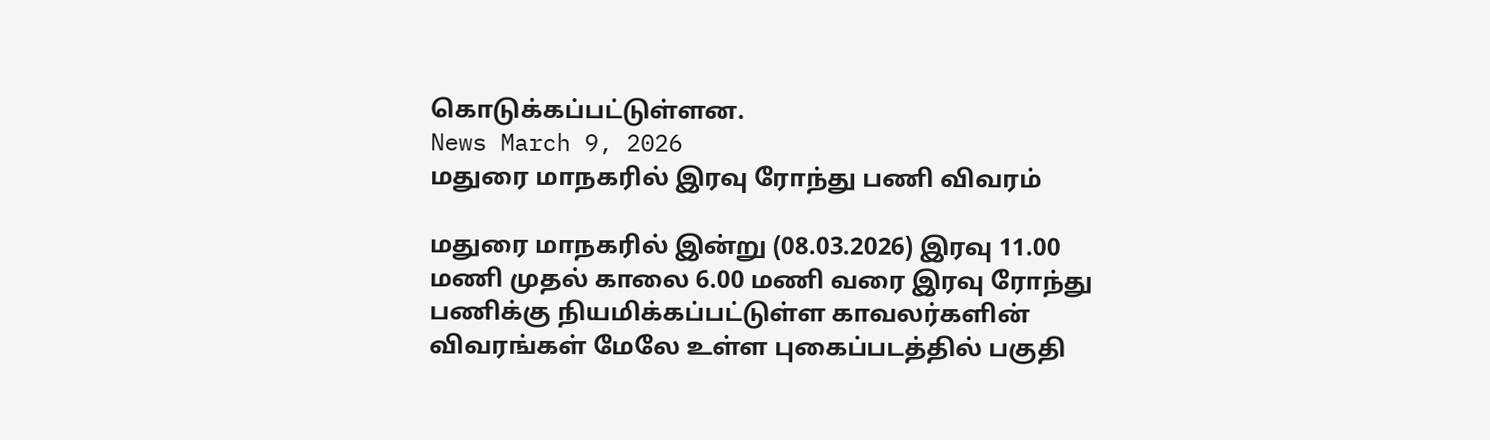கொடுக்கப்பட்டுள்ளன.
News March 9, 2026
மதுரை மாநகரில் இரவு ரோந்து பணி விவரம்

மதுரை மாநகரில் இன்று (08.03.2026) இரவு 11.00 மணி முதல் காலை 6.00 மணி வரை இரவு ரோந்து பணிக்கு நியமிக்கப்பட்டுள்ள காவலர்களின் விவரங்கள் மேலே உள்ள புகைப்படத்தில் பகுதி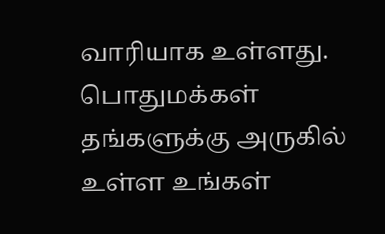வாரியாக உள்ளது. பொதுமக்கள் தங்களுக்கு அருகில் உள்ள உங்கள்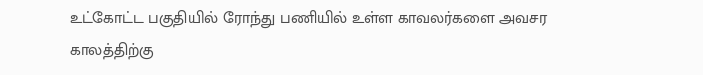உட்கோட்ட பகுதியில் ரோந்து பணியில் உள்ள காவலர்களை அவசர காலத்திற்கு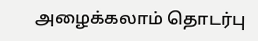அழைக்கலாம் தொடர்பு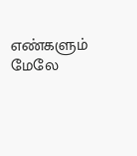எண்களும் மேலே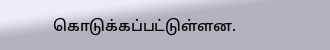கொடுக்கப்பட்டுள்ளன.